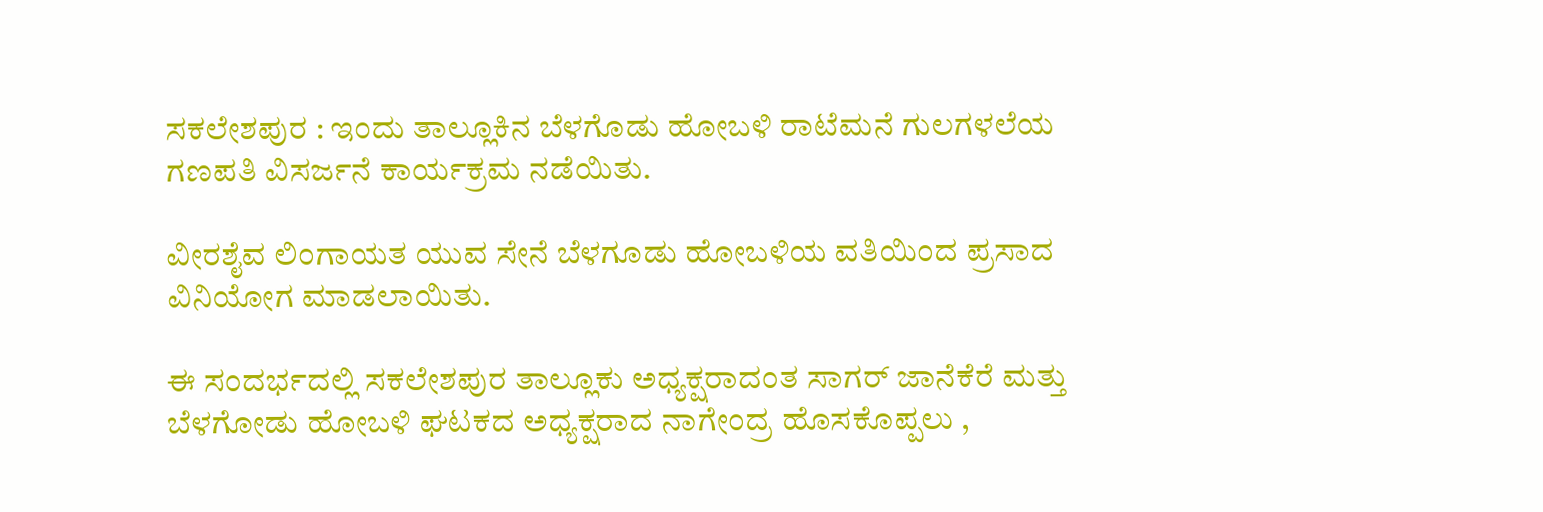ಸಕಲೇಶಪುರ : ಇಂದು ತಾಲ್ಲೂಕಿನ ಬೆಳಗೊಡು ಹೋಬಳಿ ರಾಟೆಮನೆ ಗುಲಗಳಲೆಯ ಗಣಪತಿ ವಿಸರ್ಜನೆ ಕಾರ್ಯಕ್ರಮ ನಡೆಯಿತು.

ವೀರಶೈವ ಲಿಂಗಾಯತ ಯುವ ಸೇನೆ ಬೆಳಗೂಡು ಹೋಬಳಿಯ ವತಿಯಿಂದ ಪ್ರಸಾದ ವಿನಿಯೋಗ ಮಾಡಲಾಯಿತು.

ಈ ಸಂದರ್ಭದಲ್ಲಿ ಸಕಲೇಶಪುರ ತಾಲ್ಲೂಕು ಅಧ್ಯಕ್ಷರಾದಂತ ಸಾಗರ್ ಜಾನೆಕೆರೆ ಮತ್ತು ಬೆಳಗೋಡು ಹೋಬಳಿ ಘಟಕದ ಅಧ್ಯಕ್ಷರಾದ ನಾಗೇಂದ್ರ ಹೊಸಕೊಪ್ಪಲು ,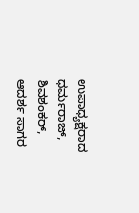ಉಪಾಧ್ಯಕ್ಷರಾದ ಧರ್ಮರಾಜ್, ಶಿವಶಂಕರ್, ಆದರ್ಶ ಸಾಗರ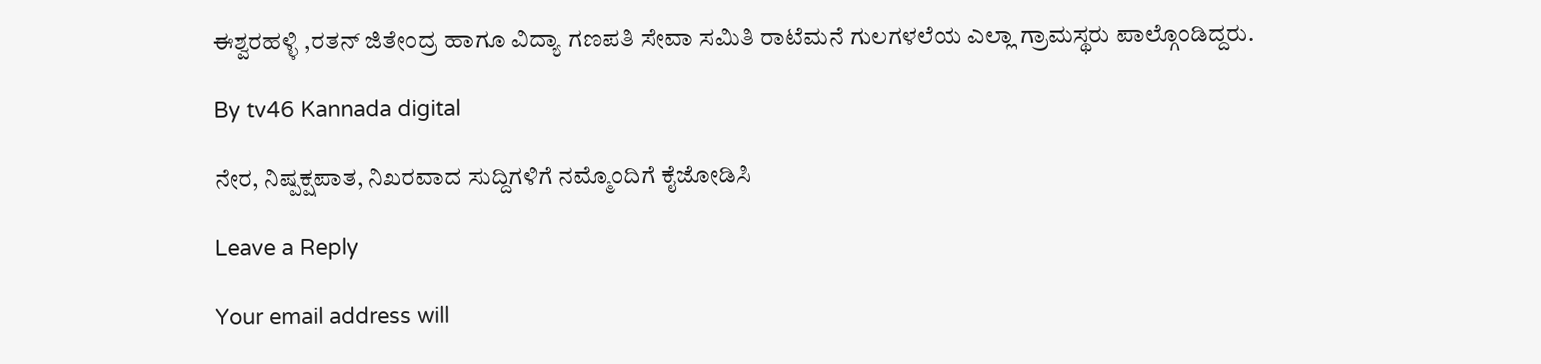ಈಶ್ವರಹಳ್ಳಿ ,ರತನ್ ಜಿತೇಂದ್ರ ಹಾಗೂ ವಿದ್ಯಾ ಗಣಪತಿ ಸೇವಾ ಸಮಿತಿ ರಾಟೆಮನೆ ಗುಲಗಳಲೆಯ ಎಲ್ಲಾ ಗ್ರಾಮಸ್ಥರು ಪಾಲ್ಗೊಂಡಿದ್ದರು.

By tv46 Kannada digital

ನೇರ, ನಿಷ್ಪಕ್ಷಪಾತ, ನಿಖರವಾದ ಸುದ್ದಿಗಳಿಗೆ ನಮ್ಮೊಂದಿಗೆ ಕೈಜೋಡಿಸಿ

Leave a Reply

Your email address will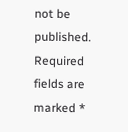not be published. Required fields are marked *